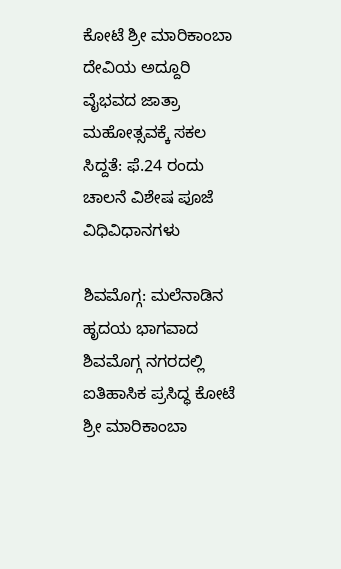ಕೋಟೆ ಶ್ರೀ ಮಾರಿಕಾಂಬಾ ದೇವಿಯ ಅದ್ದೂರಿ ವೈಭವದ ಜಾತ್ರಾ ಮಹೋತ್ಸವಕ್ಕೆ ಸಕಲ ಸಿದ್ದತೆ: ಫೆ.24 ರಂದು ಚಾಲನೆ ವಿಶೇಷ ಪೂಜೆ ವಿಧಿವಿಧಾನಗಳು

ಶಿವಮೊಗ್ಗ: ಮಲೆನಾಡಿನ ಹೃದಯ ಭಾಗವಾದ ಶಿವಮೊಗ್ಗ ನಗರದಲ್ಲಿ ಐತಿಹಾಸಿಕ ಪ್ರಸಿದ್ಧ ಕೋಟೆ ಶ್ರೀ ಮಾರಿಕಾಂಬಾ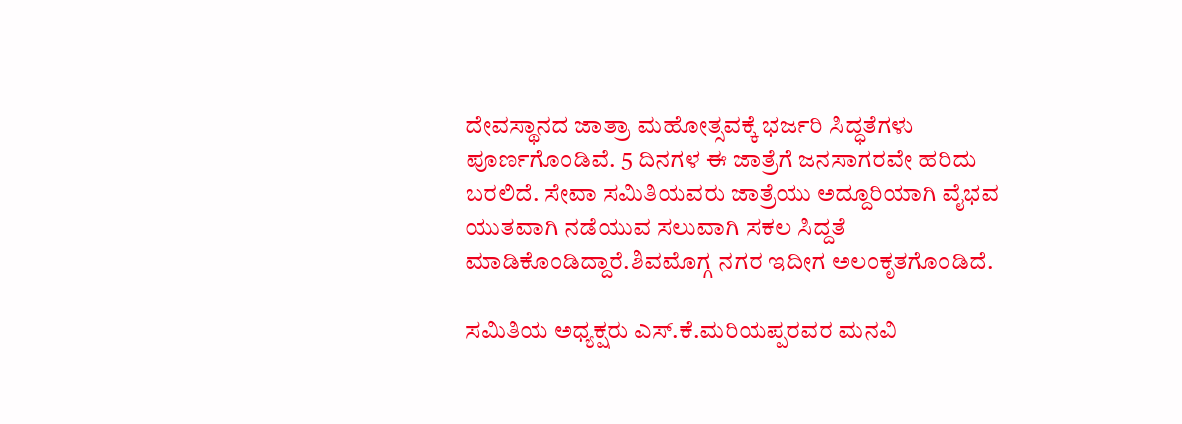ದೇವಸ್ಥಾನದ ಜಾತ್ರಾ ಮಹೋತ್ಸವಕ್ಕೆ ಭರ್ಜರಿ ಸಿದ್ಧತೆಗಳು ಪೂರ್ಣಗೊಂಡಿವೆ. 5 ದಿನಗಳ ಈ ಜಾತ್ರೆಗೆ ಜನಸಾಗರವೇ ಹರಿದು ಬರಲಿದೆ. ಸೇವಾ ಸಮಿತಿಯವರು ಜಾತ್ರೆಯು ಅದ್ದೂರಿಯಾಗಿ ವೈಭವ ಯುತವಾಗಿ ನಡೆಯುವ ಸಲುವಾಗಿ ಸಕಲ ಸಿದ್ದತೆ ಮಾಡಿಕೊಂಡಿದ್ದಾರೆ.ಶಿವಮೊಗ್ಗ ನಗರ ಇದೀಗ ಅಲಂಕೃತಗೊಂಡಿದೆ.

ಸಮಿತಿಯ ಅಧ್ಯಕ್ಷರು ಎಸ್.ಕೆ.ಮರಿಯಪ್ಪರವರ ಮನವಿ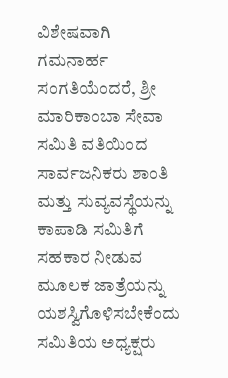ವಿಶೇಷವಾಗಿ ಗಮನಾರ್ಹ ಸಂಗತಿಯೆಂದರೆ, ಶ್ರೀ ಮಾರಿಕಾಂಬಾ ಸೇವಾ ಸಮಿತಿ ವತಿಯಿಂದ ಸಾರ್ವಜನಿಕರು ಶಾಂತಿ ಮತ್ತು ಸುವ್ಯವಸ್ಥೆಯನ್ನು ಕಾಪಾಡಿ ಸಮಿತಿಗೆ ಸಹಕಾರ ನೀಡುವ ಮೂಲಕ ಜಾತ್ರೆಯನ್ನು ಯಶಸ್ವಿಗೊಳಿಸಬೇಕೆಂದು ಸಮಿತಿಯ ಅಧ್ಯಕ್ಷರು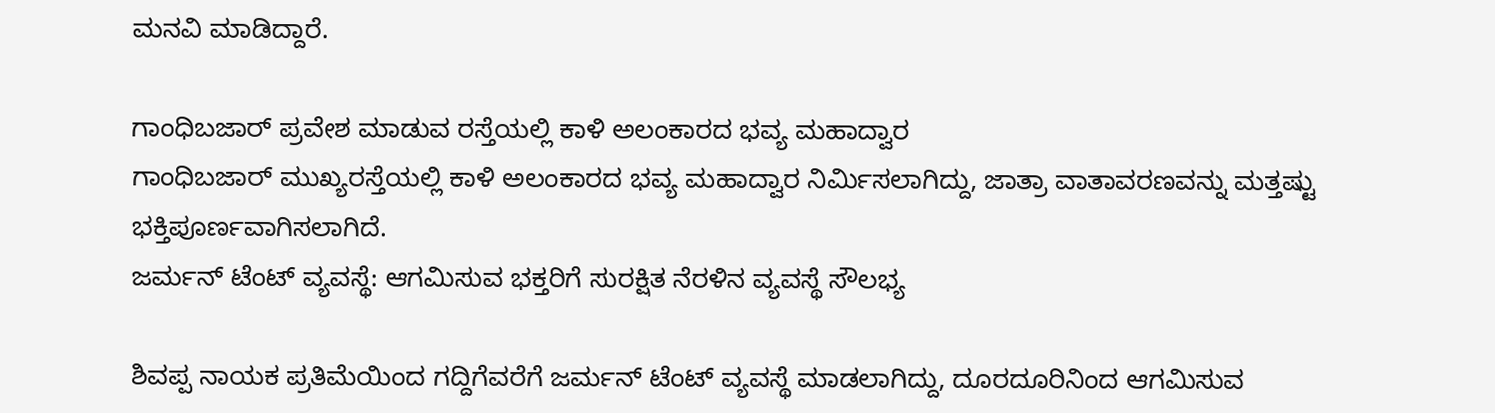ಮನವಿ ಮಾಡಿದ್ದಾರೆ.

ಗಾಂಧಿಬಜಾರ್ ಪ್ರವೇಶ ಮಾಡುವ ರಸ್ತೆಯಲ್ಲಿ ಕಾಳಿ ಅಲಂಕಾರದ ಭವ್ಯ ಮಹಾದ್ವಾರ
ಗಾಂಧಿಬಜಾರ್ ಮುಖ್ಯರಸ್ತೆಯಲ್ಲಿ ಕಾಳಿ ಅಲಂಕಾರದ ಭವ್ಯ ಮಹಾದ್ವಾರ ನಿರ್ಮಿಸಲಾಗಿದ್ದು, ಜಾತ್ರಾ ವಾತಾವರಣವನ್ನು ಮತ್ತಷ್ಟು ಭಕ್ತಿಪೂರ್ಣವಾಗಿಸಲಾಗಿದೆ.
ಜರ್ಮನ್ ಟೆಂಟ್ ವ್ಯವಸ್ಥೆ: ಆಗಮಿಸುವ ಭಕ್ತರಿಗೆ ಸುರಕ್ಷಿತ ನೆರಳಿನ ವ್ಯವಸ್ಥೆ ಸೌಲಭ್ಯ

ಶಿವಪ್ಪ ನಾಯಕ ಪ್ರತಿಮೆಯಿಂದ ಗದ್ದಿಗೆವರೆಗೆ ಜರ್ಮನ್ ಟೆಂಟ್ ವ್ಯವಸ್ಥೆ ಮಾಡಲಾಗಿದ್ದು, ದೂರದೂರಿನಿಂದ ಆಗಮಿಸುವ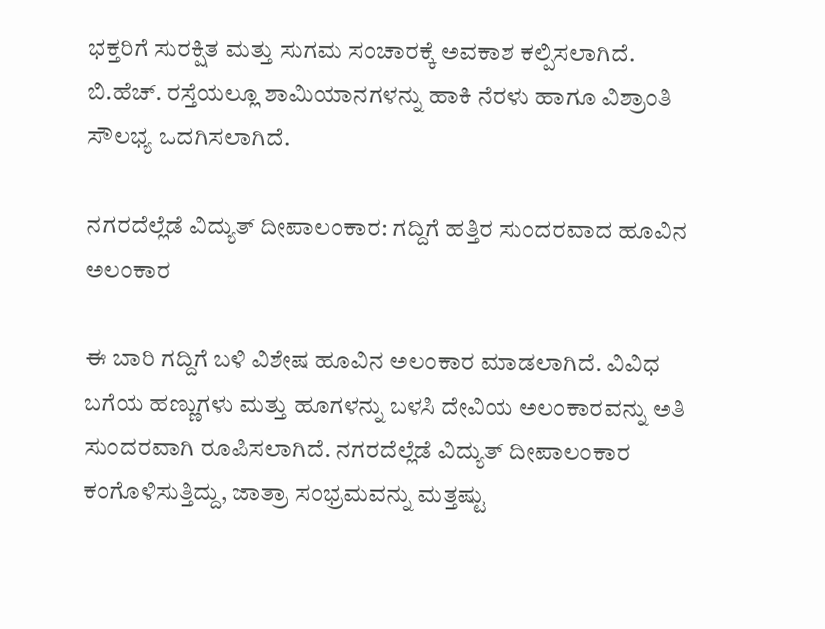ಭಕ್ತರಿಗೆ ಸುರಕ್ಷಿತ ಮತ್ತು ಸುಗಮ ಸಂಚಾರಕ್ಕೆ ಅವಕಾಶ ಕಲ್ಪಿಸಲಾಗಿದೆ. ಬಿ.ಹೆಚ್. ರಸ್ತೆಯಲ್ಲೂ ಶಾಮಿಯಾನಗಳನ್ನು ಹಾಕಿ ನೆರಳು ಹಾಗೂ ವಿಶ್ರಾಂತಿ ಸೌಲಭ್ಯ ಒದಗಿಸಲಾಗಿದೆ.

ನಗರದೆಲ್ಲೆಡೆ ವಿದ್ಯುತ್ ದೀಪಾಲಂಕಾರ: ಗದ್ದಿಗೆ ಹತ್ತಿರ ಸುಂದರವಾದ ಹೂವಿನ ಅಲಂಕಾರ

ಈ ಬಾರಿ ಗದ್ದಿಗೆ ಬಳಿ ವಿಶೇಷ ಹೂವಿನ ಅಲಂಕಾರ ಮಾಡಲಾಗಿದೆ. ವಿವಿಧ ಬಗೆಯ ಹಣ್ಣುಗಳು ಮತ್ತು ಹೂಗಳನ್ನು ಬಳಸಿ ದೇವಿಯ ಅಲಂಕಾರವನ್ನು ಅತಿ ಸುಂದರವಾಗಿ ರೂಪಿಸಲಾಗಿದೆ. ನಗರದೆಲ್ಲೆಡೆ ವಿದ್ಯುತ್ ದೀಪಾಲಂಕಾರ ಕಂಗೊಳಿಸುತ್ತಿದ್ದು, ಜಾತ್ರಾ ಸಂಭ್ರಮವನ್ನು ಮತ್ತಷ್ಟು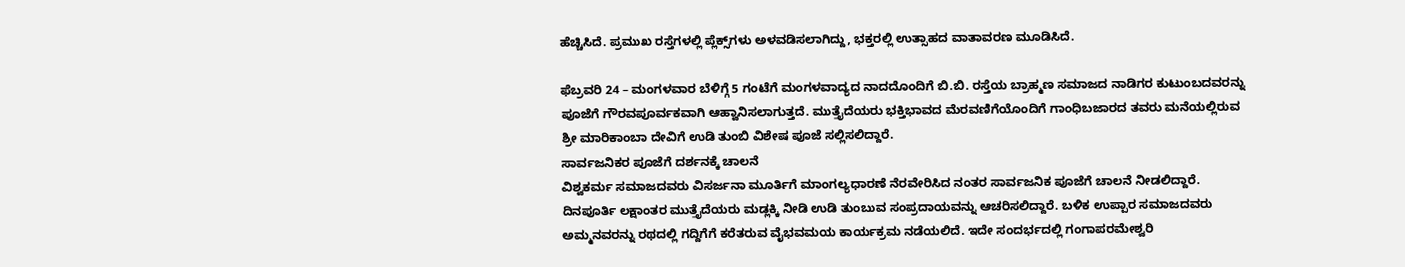ಹೆಚ್ಚಿಸಿದೆ. ಪ್ರಮುಖ ರಸ್ತೆಗಳಲ್ಲಿ ಪ್ಲೆಕ್ಸ್‌ಗಳು ಅಳವಡಿಸಲಾಗಿದ್ದು, ಭಕ್ತರಲ್ಲಿ ಉತ್ಸಾಹದ ವಾತಾವರಣ ಮೂಡಿಸಿದೆ.

ಫೆಬ್ರವರಿ 24 – ಮಂಗಳವಾರ ಬೆಳಿಗ್ಗೆ 5 ಗಂಟೆಗೆ ಮಂಗಳವಾದ್ಯದ ನಾದದೊಂದಿಗೆ ಬಿ.ಬಿ. ರಸ್ತೆಯ ಬ್ರಾಹ್ಮಣ ಸಮಾಜದ ನಾಡಿಗರ ಕುಟುಂಬದವರನ್ನು ಪೂಜೆಗೆ ಗೌರವಪೂರ್ವಕವಾಗಿ ಆಹ್ವಾನಿಸಲಾಗುತ್ತದೆ. ಮುತ್ತೈದೆಯರು ಭಕ್ತಿಭಾವದ ಮೆರವಣಿಗೆಯೊಂದಿಗೆ ಗಾಂಧಿಬಜಾರದ ತವರು ಮನೆಯಲ್ಲಿರುವ ಶ್ರೀ ಮಾರಿಕಾಂಬಾ ದೇವಿಗೆ ಉಡಿ ತುಂಬಿ ವಿಶೇಷ ಪೂಜೆ ಸಲ್ಲಿಸಲಿದ್ದಾರೆ.
ಸಾರ್ವಜನಿಕರ ಪೂಜೆಗೆ ದರ್ಶನಕ್ಕೆ ಚಾಲನೆ
ವಿಶ್ವಕರ್ಮ ಸಮಾಜದವರು ವಿಸರ್ಜನಾ ಮೂರ್ತಿಗೆ ಮಾಂಗಲ್ಯಧಾರಣೆ ನೆರವೇರಿಸಿದ ನಂತರ ಸಾರ್ವಜನಿಕ ಪೂಜೆಗೆ ಚಾಲನೆ ನೀಡಲಿದ್ದಾರೆ. ದಿನಪೂರ್ತಿ ಲಕ್ಷಾಂತರ ಮುತ್ತೈದೆಯರು ಮಡ್ಲಕ್ಕಿ ನೀಡಿ ಉಡಿ ತುಂಬುವ ಸಂಪ್ರದಾಯವನ್ನು ಆಚರಿಸಲಿದ್ದಾರೆ. ಬಳಿಕ ಉಪ್ಪಾರ ಸಮಾಜದವರು ಅಮ್ಮನವರನ್ನು ರಥದಲ್ಲಿ ಗದ್ದಿಗೆಗೆ ಕರೆತರುವ ವೈಭವಮಯ ಕಾರ್ಯಕ್ರಮ ನಡೆಯಲಿದೆ. ಇದೇ ಸಂದರ್ಭದಲ್ಲಿ ಗಂಗಾಪರಮೇಶ್ವರಿ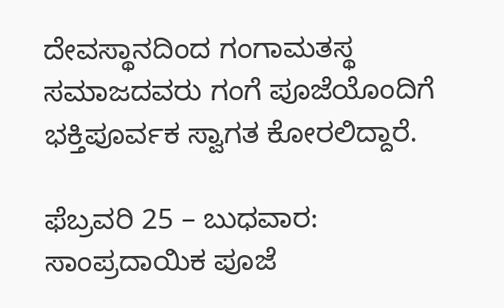ದೇವಸ್ಥಾನದಿಂದ ಗಂಗಾಮತಸ್ಥ ಸಮಾಜದವರು ಗಂಗೆ ಪೂಜೆಯೊಂದಿಗೆ ಭಕ್ತಿಪೂರ್ವಕ ಸ್ವಾಗತ ಕೋರಲಿದ್ದಾರೆ.

ಫೆಬ್ರವರಿ 25 – ಬುಧವಾರ: ಸಾಂಪ್ರದಾಯಿಕ ಪೂಜೆ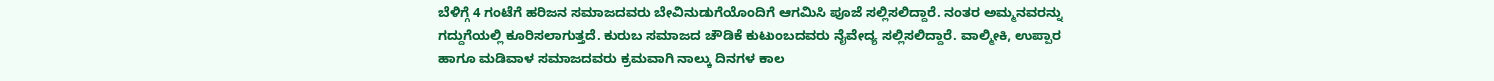ಬೆಳಿಗ್ಗೆ 4 ಗಂಟೆಗೆ ಹರಿಜನ ಸಮಾಜದವರು ಬೇವಿನುಡುಗೆಯೊಂದಿಗೆ ಆಗಮಿಸಿ ಪೂಜೆ ಸಲ್ಲಿಸಲಿದ್ದಾರೆ. ನಂತರ ಅಮ್ಮನವರನ್ನು ಗದ್ದುಗೆಯಲ್ಲಿ ಕೂರಿಸಲಾಗುತ್ತದೆ. ಕುರುಬ ಸಮಾಜದ ಚೌಡಿಕೆ ಕುಟುಂಬದವರು ನೈವೇದ್ಯ ಸಲ್ಲಿಸಲಿದ್ದಾರೆ. ವಾಲ್ಮೀಕಿ, ಉಪ್ಪಾರ ಹಾಗೂ ಮಡಿವಾಳ ಸಮಾಜದವರು ಕ್ರಮವಾಗಿ ನಾಲ್ಕು ದಿನಗಳ ಕಾಲ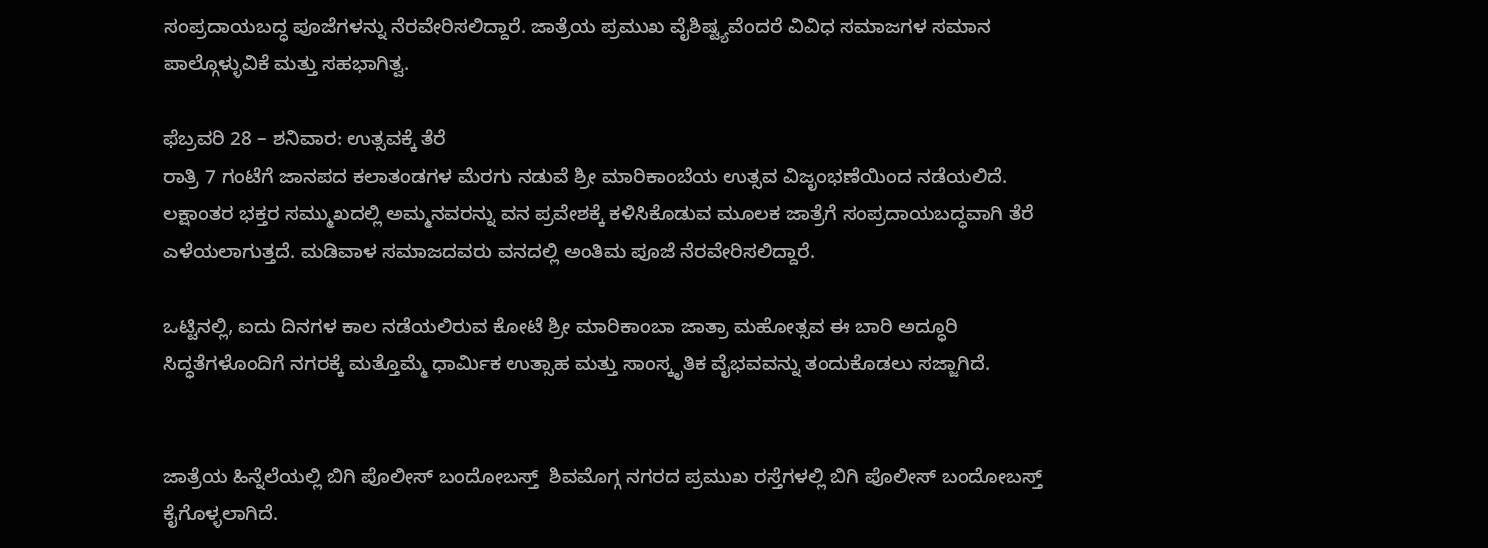ಸಂಪ್ರದಾಯಬದ್ಧ ಪೂಜೆಗಳನ್ನು ನೆರವೇರಿಸಲಿದ್ದಾರೆ. ಜಾತ್ರೆಯ ಪ್ರಮುಖ ವೈಶಿಷ್ಟ್ಯವೆಂದರೆ ವಿವಿಧ ಸಮಾಜಗಳ ಸಮಾನ ಪಾಲ್ಗೊಳ್ಳುವಿಕೆ ಮತ್ತು ಸಹಭಾಗಿತ್ವ.

ಫೆಬ್ರವರಿ 28 – ಶನಿವಾರ: ಉತ್ಸವಕ್ಕೆ ತೆರೆ
ರಾತ್ರಿ 7 ಗಂಟೆಗೆ ಜಾನಪದ ಕಲಾತಂಡಗಳ ಮೆರಗು ನಡುವೆ ಶ್ರೀ ಮಾರಿಕಾಂಬೆಯ ಉತ್ಸವ ವಿಜೃಂಭಣೆಯಿಂದ ನಡೆಯಲಿದೆ. ಲಕ್ಷಾಂತರ ಭಕ್ತರ ಸಮ್ಮುಖದಲ್ಲಿ ಅಮ್ಮನವರನ್ನು ವನ ಪ್ರವೇಶಕ್ಕೆ ಕಳಿಸಿಕೊಡುವ ಮೂಲಕ ಜಾತ್ರೆಗೆ ಸಂಪ್ರದಾಯಬದ್ಧವಾಗಿ ತೆರೆ ಎಳೆಯಲಾಗುತ್ತದೆ. ಮಡಿವಾಳ ಸಮಾಜದವರು ವನದಲ್ಲಿ ಅಂತಿಮ ಪೂಜೆ ನೆರವೇರಿಸಲಿದ್ದಾರೆ.

ಒಟ್ಟಿನಲ್ಲಿ, ಐದು ದಿನಗಳ ಕಾಲ ನಡೆಯಲಿರುವ ಕೋಟೆ ಶ್ರೀ ಮಾರಿಕಾಂಬಾ ಜಾತ್ರಾ ಮಹೋತ್ಸವ ಈ ಬಾರಿ ಅದ್ಧೂರಿ ಸಿದ್ಧತೆಗಳೊಂದಿಗೆ ನಗರಕ್ಕೆ ಮತ್ತೊಮ್ಮೆ ಧಾರ್ಮಿಕ ಉತ್ಸಾಹ ಮತ್ತು ಸಾಂಸ್ಕೃತಿಕ ವೈಭವವನ್ನು ತಂದುಕೊಡಲು ಸಜ್ಜಾಗಿದೆ.


ಜಾತ್ರೆಯ ಹಿನ್ನೆಲೆಯಲ್ಲಿ ಬಿಗಿ ಪೊಲೀಸ್ ಬಂದೋಬಸ್ತ್  ಶಿವಮೊಗ್ಗ ನಗರದ ಪ್ರಮುಖ ರಸ್ತೆಗಳಲ್ಲಿ ಬಿಗಿ ಪೊಲೀಸ್ ಬಂದೋಬಸ್ತ್ ಕೈಗೊಳ್ಳಲಾಗಿದೆ.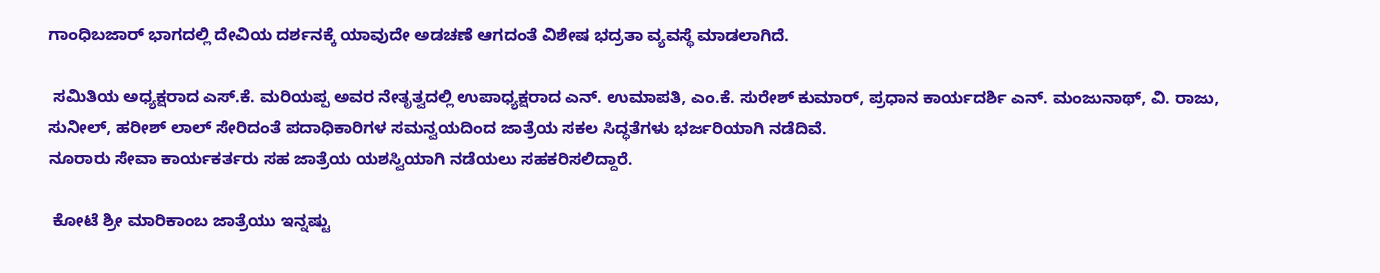ಗಾಂಧಿಬಜಾರ್ ಭಾಗದಲ್ಲಿ ದೇವಿಯ ದರ್ಶನಕ್ಕೆ ಯಾವುದೇ ಅಡಚಣೆ ಆಗದಂತೆ ವಿಶೇಷ ಭದ್ರತಾ ವ್ಯವಸ್ಥೆ ಮಾಡಲಾಗಿದೆ.

 ಸಮಿತಿಯ ಅಧ್ಯಕ್ಷರಾದ ಎಸ್.ಕೆ. ಮರಿಯಪ್ಪ ಅವರ ನೇತೃತ್ವದಲ್ಲಿ ಉಪಾಧ್ಯಕ್ಷರಾದ ಎನ್. ಉಮಾಪತಿ, ಎಂ.ಕೆ. ಸುರೇಶ್ ಕುಮಾರ್, ಪ್ರಧಾನ ಕಾರ್ಯದರ್ಶಿ ಎನ್. ಮಂಜುನಾಥ್, ವಿ. ರಾಜು, ಸುನೀಲ್, ಹರೀಶ್ ಲಾಲ್ ಸೇರಿದಂತೆ ಪದಾಧಿಕಾರಿಗಳ ಸಮನ್ವಯದಿಂದ ಜಾತ್ರೆಯ ಸಕಲ ಸಿದ್ಧತೆಗಳು ಭರ್ಜರಿಯಾಗಿ ನಡೆದಿವೆ.
ನೂರಾರು ಸೇವಾ ಕಾರ್ಯಕರ್ತರು ಸಹ ಜಾತ್ರೆಯ ಯಶಸ್ವಿಯಾಗಿ ನಡೆಯಲು ಸಹಕರಿಸಲಿದ್ದಾರೆ.

 ಕೋಟೆ ಶ್ರೀ ಮಾರಿಕಾಂಬ ಜಾತ್ರೆಯು ಇನ್ನಷ್ಟು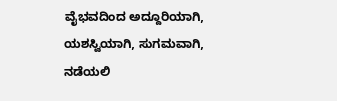ವೈಭವದಿಂದ ಅದ್ದೂರಿಯಾಗಿ, ಯಶಸ್ವಿಯಾಗಿ, ಸುಗಮವಾಗಿ, ನಡೆಯಲಿ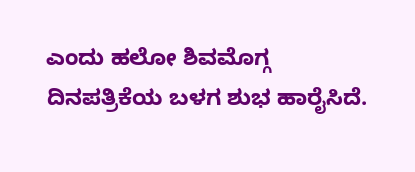ಎಂದು ಹಲೋ ಶಿವಮೊಗ್ಗ ದಿನಪತ್ರಿಕೆಯ ಬಳಗ ಶುಭ ಹಾರೈಸಿದೆ.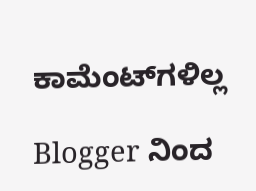ಕಾಮೆಂಟ್‌ಗಳಿಲ್ಲ

Blogger ನಿಂದ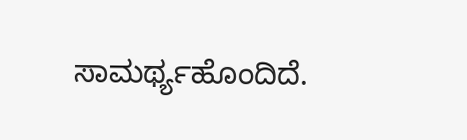ಸಾಮರ್ಥ್ಯಹೊಂದಿದೆ.